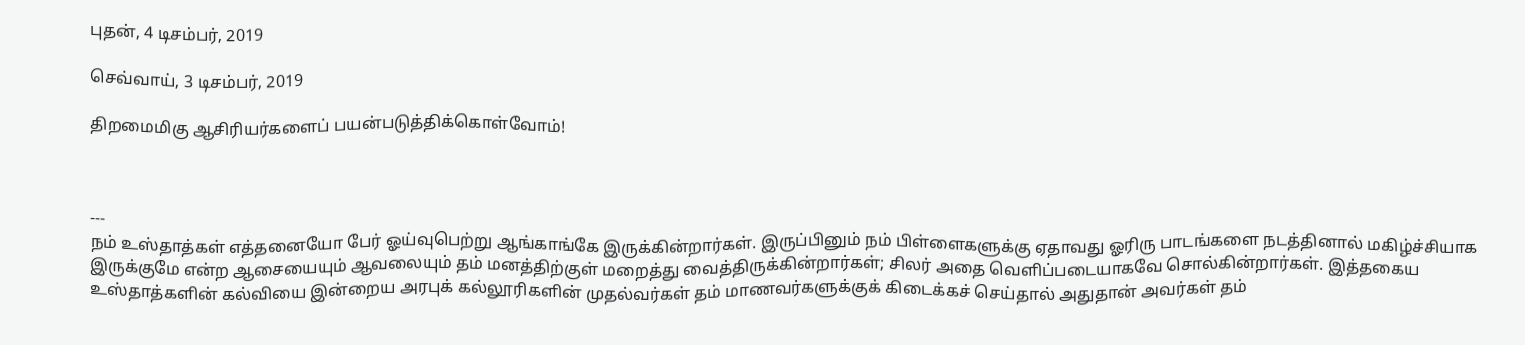புதன், 4 டிசம்பர், 2019

செவ்வாய், 3 டிசம்பர், 2019

திறமைமிகு ஆசிரியர்களைப் பயன்படுத்திக்கொள்வோம்!



---
நம் உஸ்தாத்கள் எத்தனையோ பேர் ஓய்வுபெற்று ஆங்காங்கே இருக்கின்றார்கள். இருப்பினும் நம் பிள்ளைகளுக்கு ஏதாவது ஓரிரு பாடங்களை நடத்தினால் மகிழ்ச்சியாக இருக்குமே என்ற ஆசையையும் ஆவலையும் தம் மனத்திற்குள் மறைத்து வைத்திருக்கின்றார்கள்; சிலர் அதை வெளிப்படையாகவே சொல்கின்றார்கள். இத்தகைய உஸ்தாத்களின் கல்வியை இன்றைய அரபுக் கல்லூரிகளின் முதல்வர்கள் தம் மாணவர்களுக்குக் கிடைக்கச் செய்தால் அதுதான் அவர்கள் தம்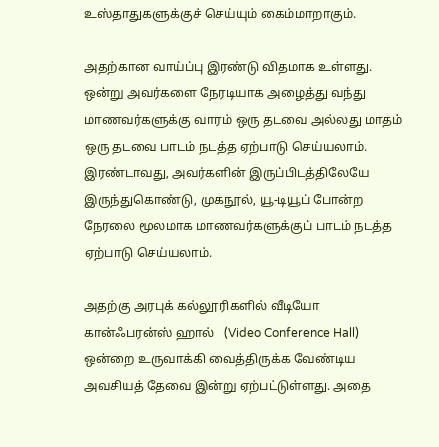உஸ்தாதுகளுக்குச் செய்யும் கைம்மாறாகும்.

அதற்கான வாய்ப்பு இரண்டு விதமாக உள்ளது. ஒன்று அவர்களை நேரடியாக அழைத்து வந்து மாணவர்களுக்கு வாரம் ஒரு தடவை அல்லது மாதம் ஒரு தடவை பாடம் நடத்த ஏற்பாடு செய்யலாம். இரண்டாவது, அவர்களின் இருப்பிடத்திலேயே இருந்துகொண்டு, முகநூல், யூ-டியூப் போன்ற நேரலை மூலமாக மாணவர்களுக்குப் பாடம் நடத்த ஏற்பாடு செய்யலாம்.

அதற்கு அரபுக் கல்லூரிகளில் வீடியோ கான்ஃபரன்ஸ் ஹால்   (Video Conference Hall) ஒன்றை உருவாக்கி வைத்திருக்க வேண்டிய அவசியத் தேவை இன்று ஏற்பட்டுள்ளது. அதை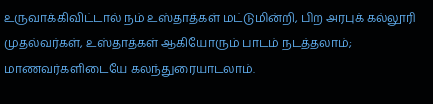உருவாக்கிவிட்டால் நம் உஸ்தாத்கள் மட்டுமின்றி, பிற அரபுக் கல்லூரி முதல்வர்கள், உஸ்தாத்கள் ஆகியோரும் பாடம் நடத்தலாம்; மாணவர்களிடையே கலந்துரையாடலாம்.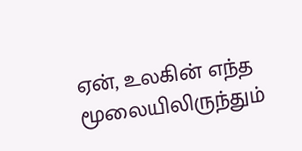ஏன், உலகின் எந்த மூலையிலிருந்தும்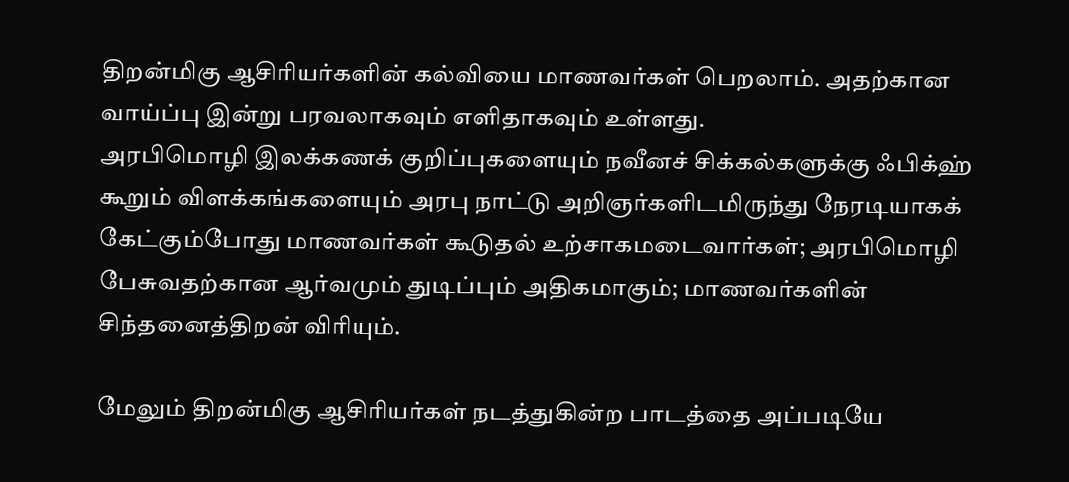திறன்மிகு ஆசிரியர்களின் கல்வியை மாணவர்கள் பெறலாம். அதற்கான வாய்ப்பு இன்று பரவலாகவும் எளிதாகவும் உள்ளது.
அரபிமொழி இலக்கணக் குறிப்புகளையும் நவீனச் சிக்கல்களுக்கு ஃபிக்ஹ் கூறும் விளக்கங்களையும் அரபு நாட்டு அறிஞர்களிடமிருந்து நேரடியாகக் கேட்கும்போது மாணவர்கள் கூடுதல் உற்சாகமடைவார்கள்; அரபிமொழி பேசுவதற்கான ஆர்வமும் துடிப்பும் அதிகமாகும்; மாணவர்களின் சிந்தனைத்திறன் விரியும்.

மேலும் திறன்மிகு ஆசிரியர்கள் நடத்துகின்ற பாடத்தை அப்படியே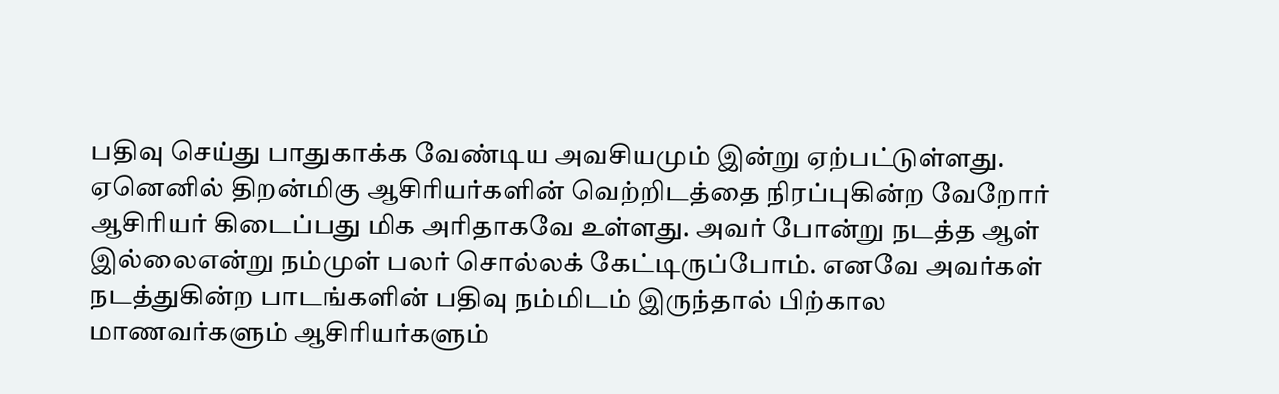பதிவு செய்து பாதுகாக்க வேண்டிய அவசியமும் இன்று ஏற்பட்டுள்ளது. ஏனெனில் திறன்மிகு ஆசிரியர்களின் வெற்றிடத்தை நிரப்புகின்ற வேறோர் ஆசிரியர் கிடைப்பது மிக அரிதாகவே உள்ளது. அவர் போன்று நடத்த ஆள் இல்லைஎன்று நம்முள் பலர் சொல்லக் கேட்டிருப்போம். எனவே அவர்கள் நடத்துகின்ற பாடங்களின் பதிவு நம்மிடம் இருந்தால் பிற்கால மாணவர்களும் ஆசிரியர்களும்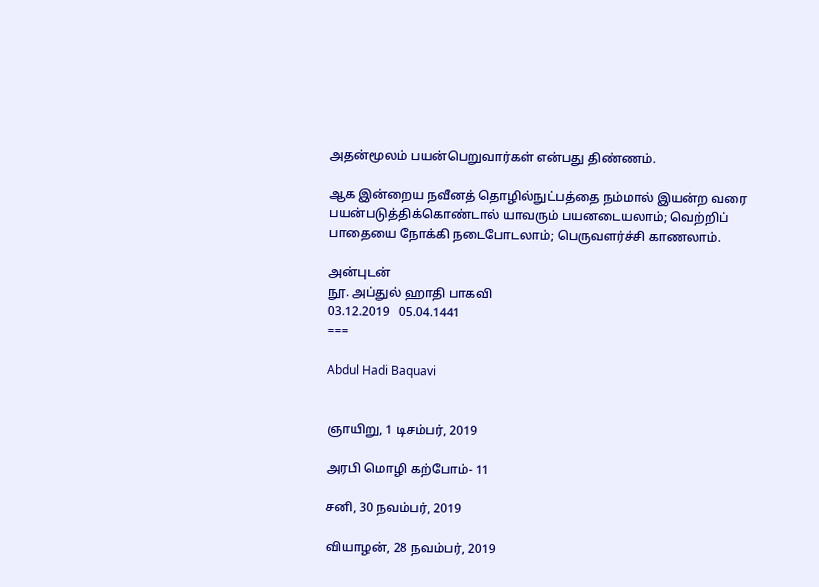அதன்மூலம் பயன்பெறுவார்கள் என்பது திண்ணம்.

ஆக இன்றைய நவீனத் தொழில்நுட்பத்தை நம்மால் இயன்ற வரை பயன்படுத்திக்கொண்டால் யாவரும் பயனடையலாம்; வெற்றிப் பாதையை நோக்கி நடைபோடலாம்; பெருவளர்ச்சி காணலாம்.

அன்புடன்
நூ. அப்துல் ஹாதி பாகவி
03.12.2019   05.04.1441
===

Abdul Hadi Baquavi


ஞாயிறு, 1 டிசம்பர், 2019

அரபி மொழி கற்போம்- 11

சனி, 30 நவம்பர், 2019

வியாழன், 28 நவம்பர், 2019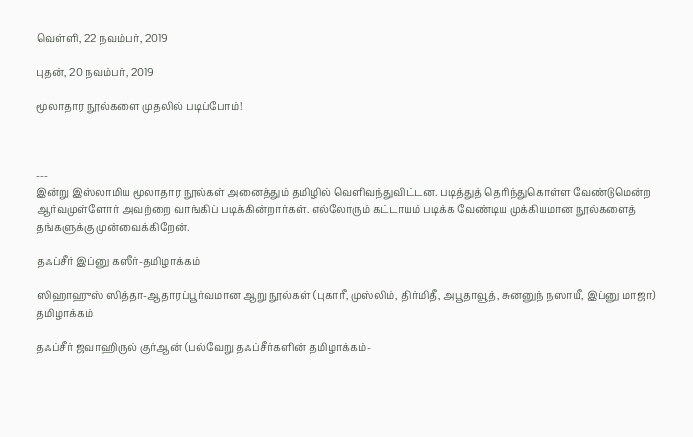வெள்ளி, 22 நவம்பர், 2019

புதன், 20 நவம்பர், 2019

மூலாதார நூல்களை முதலில் படிப்போம்!



---
இன்று இஸ்லாமிய மூலாதார நூல்கள் அனைத்தும் தமிழில் வெளிவந்துவிட்டன. படித்துத் தெரிந்துகொள்ள வேண்டுமென்ற ஆர்வமுள்ளோர் அவற்றை வாங்கிப் படிக்கின்றார்கள். எல்லோரும் கட்டாயம் படிக்க வேண்டிய முக்கியமான நூல்களைத் தங்களுக்கு முன்வைக்கிறேன்.

தஃப்சீர் இப்னு கஸீர்-தமிழாக்கம்

ஸிஹாஹுஸ் ஸித்தா-ஆதாரப்பூர்வமான ஆறு நூல்கள் (புகாரீ, முஸ்லிம், திர்மிதீ, அபூதாவூத், சுனனுந் நஸாயீ, இப்னு மாஜா) தமிழாக்கம்

தஃப்சீர் ஜவாஹிருல் குர்ஆன் (பல்வேறு தஃப்சீர்களின் தமிழாக்கம்-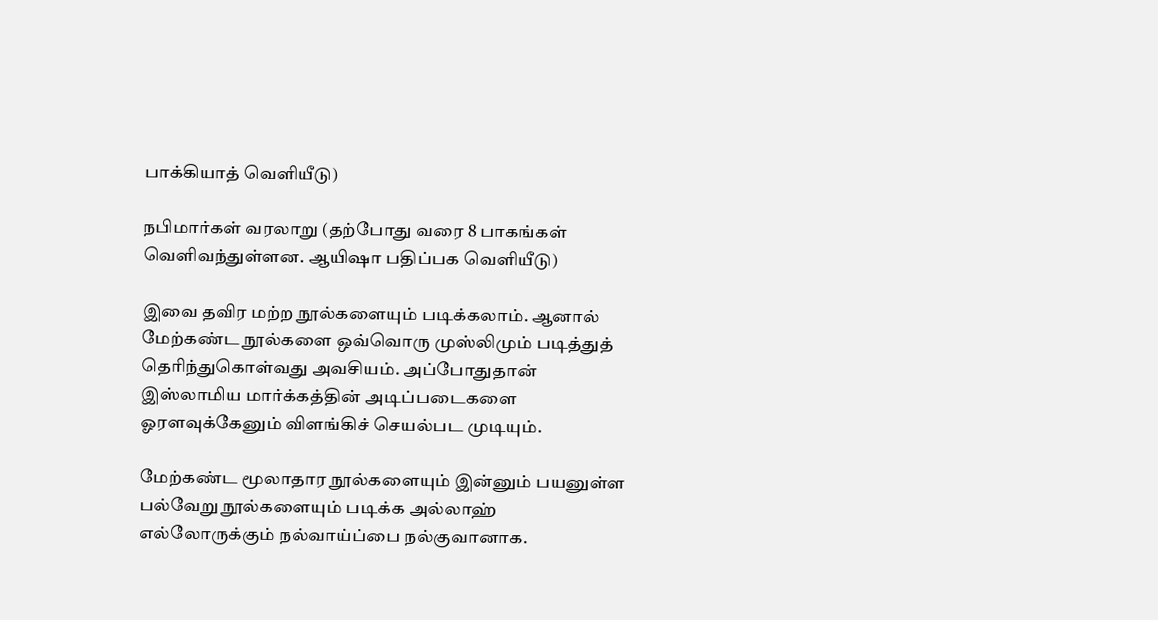பாக்கியாத் வெளியீடு)

நபிமார்கள் வரலாறு (தற்போது வரை 8 பாகங்கள் வெளிவந்துள்ளன. ஆயிஷா பதிப்பக வெளியீடு)

இவை தவிர மற்ற நூல்களையும் படிக்கலாம். ஆனால் மேற்கண்ட நூல்களை ஒவ்வொரு முஸ்லிமும் படித்துத் தெரிந்துகொள்வது அவசியம். அப்போதுதான் இஸ்லாமிய மார்க்கத்தின் அடிப்படைகளை ஓரளவுக்கேனும் விளங்கிச் செயல்பட முடியும்.

மேற்கண்ட மூலாதார நூல்களையும் இன்னும் பயனுள்ள பல்வேறு நூல்களையும் படிக்க அல்லாஹ் எல்லோருக்கும் நல்வாய்ப்பை நல்குவானாக.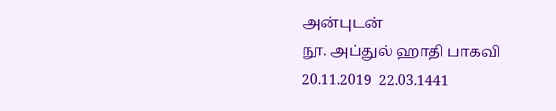அன்புடன்
நூ. அப்துல் ஹாதி பாகவி
20.11.2019  22.03.1441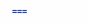===